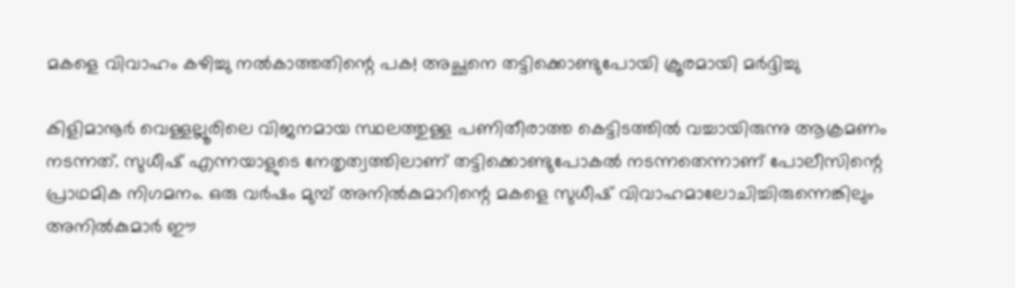മകളെ വിവാഹം കഴിച്ചു നൽകാത്തതിന്റെ പക! അച്ഛനെ തട്ടിക്കൊണ്ടുപോയി ക്രൂരമായി മർദ്ദിച്ചു

കിളിമാനൂർ വെള്ളല്ലൂരിലെ വിജനമായ സ്ഥലത്തുള്ള പണിതീരാത്ത കെട്ടിടത്തിൽ വച്ചായിരുന്നു ആക്രമണം നടന്നത്. സുധീഷ് എന്നയാളുടെ നേതൃത്വത്തിലാണ് തട്ടിക്കൊണ്ടുപോകൽ നടന്നതെന്നാണ് പോലീസിന്റെ പ്രാഥമിക നിഗമനം. ഒരു വർഷം മുമ്പ് അനിൽകുമാറിന്റെ മകളെ സുധീഷ് വിവാഹമാലോചിച്ചിരുന്നെങ്കിലും അനിൽകുമാർ ഈ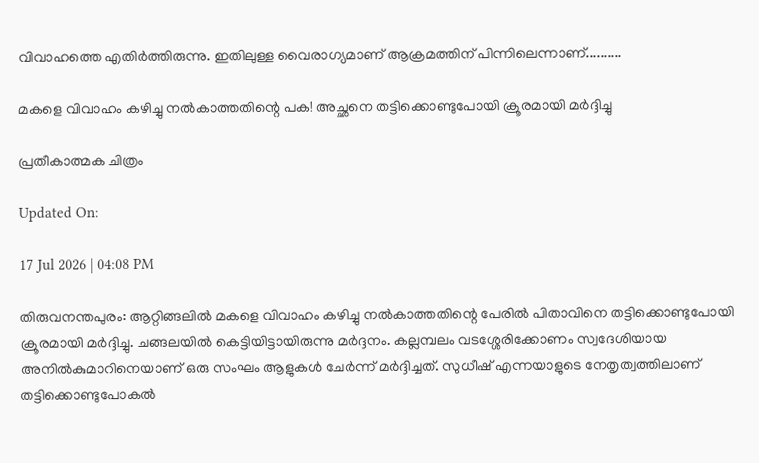വിവാഹത്തെ എതിർത്തിരുന്നു. ഇതിലുള്ള വൈരാഗ്യമാണ് ആക്രമത്തിന് പിന്നിലെന്നാണ്..........

മകളെ വിവാഹം കഴിച്ചു നൽകാത്തതിന്റെ പക! അച്ഛനെ തട്ടിക്കൊണ്ടുപോയി ക്രൂരമായി മർദ്ദിച്ചു

പ്രതീകാത്മക ചിത്രം

Updated On:

17 Jul 2026 | 04:08 PM

തിരുവനന്തപുരം: ആറ്റിങ്ങലിൽ മകളെ വിവാഹം കഴിച്ചു നൽകാത്തതിന്റെ പേരിൽ പിതാവിനെ തട്ടിക്കൊണ്ടുപോയി ക്രൂരമായി മർദ്ദിച്ചു. ചങ്ങലയിൽ കെട്ടിയിട്ടായിരുന്നു മർദ്ദനം. കല്ലമ്പലം വടശ്ശേരിക്കോണം സ്വദേശിയായ അനിൽകുമാറിനെയാണ് ഒരു സംഘം ആളുകൾ ചേർന്ന് മർദ്ദിച്ചത്. സുധീഷ് എന്നയാളുടെ നേതൃത്വത്തിലാണ് തട്ടിക്കൊണ്ടുപോകൽ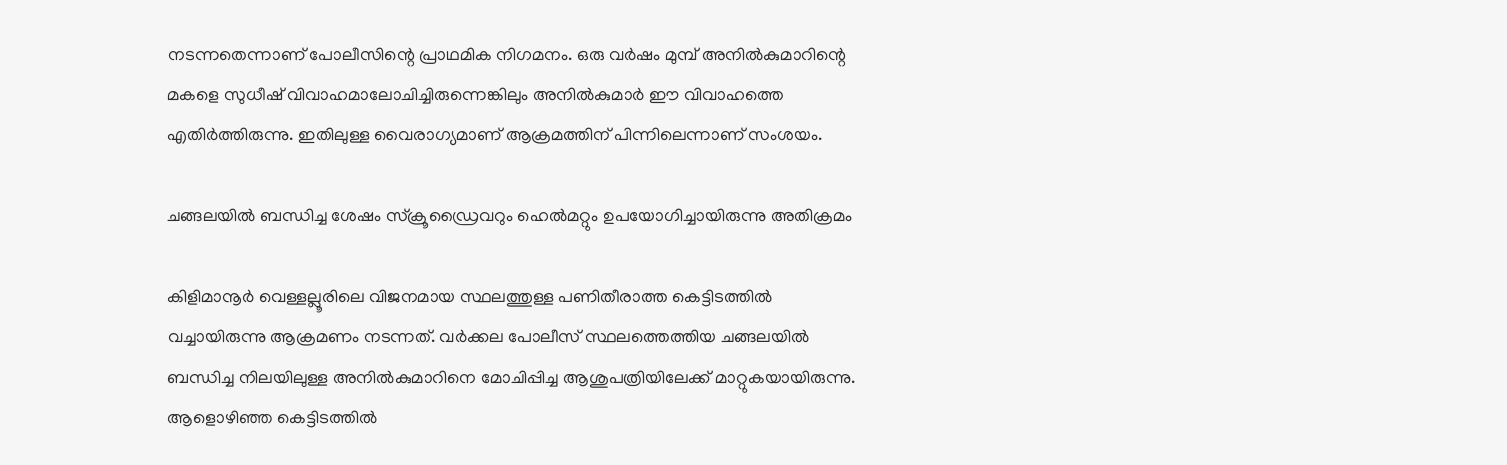നടന്നതെന്നാണ് പോലീസിന്റെ പ്രാഥമിക നിഗമനം. ഒരു വർഷം മുമ്പ് അനിൽകുമാറിന്റെ മകളെ സുധീഷ് വിവാഹമാലോചിച്ചിരുന്നെങ്കിലും അനിൽകുമാർ ഈ വിവാഹത്തെ എതിർത്തിരുന്നു. ഇതിലുള്ള വൈരാഗ്യമാണ് ആക്രമത്തിന് പിന്നിലെന്നാണ് സംശയം.

ചങ്ങലയിൽ ബന്ധിച്ച ശേഷം സ്ക്രൂഡ്രൈവറും ഹെൽമറ്റും ഉപയോഗിച്ചായിരുന്നു അതിക്രമം

കിളിമാനൂർ വെള്ളല്ലൂരിലെ വിജനമായ സ്ഥലത്തുള്ള പണിതീരാത്ത കെട്ടിടത്തിൽ വച്ചായിരുന്നു ആക്രമണം നടന്നത്. വർക്കല പോലീസ് സ്ഥലത്തെത്തിയ ചങ്ങലയിൽ ബന്ധിച്ച നിലയിലുള്ള അനിൽകുമാറിനെ മോചിപ്പിച്ച ആശുപത്രിയിലേക്ക് മാറ്റുകയായിരുന്നു. ആളൊഴിഞ്ഞ കെട്ടിടത്തിൽ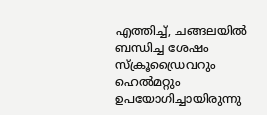എത്തിച്ച്, ചങ്ങലയിൽ ബന്ധിച്ച ശേഷം സ്ക്രൂഡ്രൈവറും ഹെൽമറ്റും ഉപയോഗിച്ചായിരുന്നു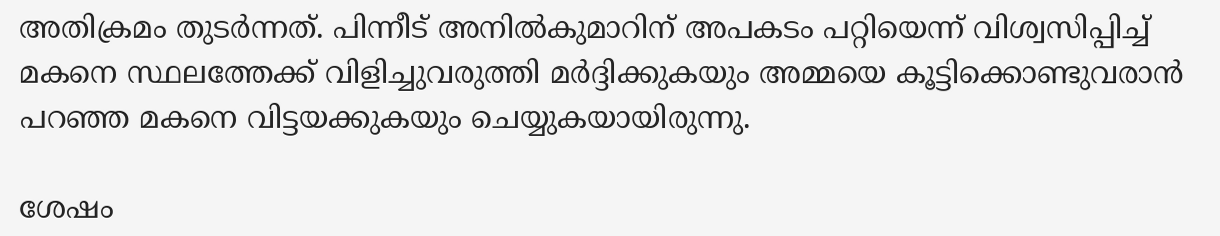അതിക്രമം തുടർന്നത്. പിന്നീട് അനിൽകുമാറിന് അപകടം പറ്റിയെന്ന് വിശ്വസിപ്പിച്ച് മകനെ സ്ഥലത്തേക്ക് വിളിച്ചുവരുത്തി മർദ്ദിക്കുകയും അമ്മയെ കൂട്ടിക്കൊണ്ടുവരാൻ പറഞ്ഞ മകനെ വിട്ടയക്കുകയും ചെയ്യുകയായിരുന്നു.

ശേഷം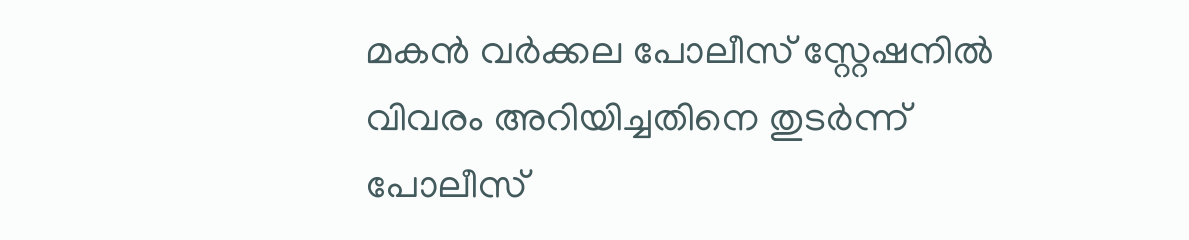മകൻ വർക്കല പോലീസ് സ്റ്റേഷനിൽ വിവരം അറിയിച്ചതിനെ തുടർന്ന് പോലീസ്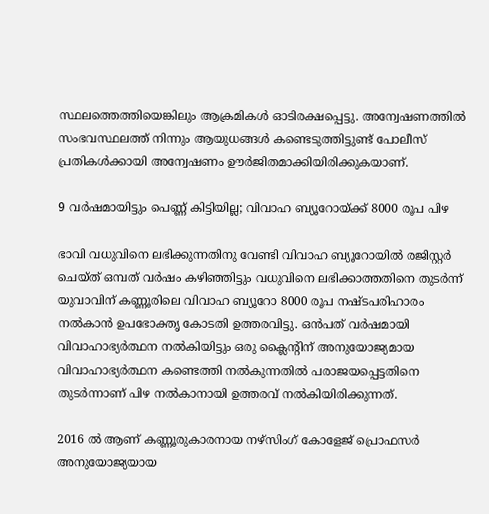സ്ഥലത്തെത്തിയെങ്കിലും ആക്രമികൾ ഓടിരക്ഷപ്പെട്ടു. അന്വേഷണത്തിൽ സംഭവസ്ഥലത്ത് നിന്നും ആയുധങ്ങൾ കണ്ടെടുത്തിട്ടുണ്ട് പോലീസ് പ്രതികൾക്കായി അന്വേഷണം ഊർജിതമാക്കിയിരിക്കുകയാണ്.

9 വർഷമായിട്ടും പെണ്ണ് കിട്ടിയില്ല; വിവാഹ ബ്യൂറോയ്ക്ക് 8000 രൂപ പിഴ ‌

ഭാവി വധുവിനെ ലഭിക്കുന്നതിനു വേണ്ടി വിവാഹ ബ്യൂറോയിൽ രജിസ്റ്റർ ചെയ്ത് ഒമ്പത് വർഷം കഴിഞ്ഞിട്ടും വധുവിനെ ലഭിക്കാത്തതിനെ തുടർന്ന് യുവാവിന് കണ്ണൂരിലെ വിവാഹ ബ്യൂറോ 8000 രൂപ നഷ്ടപരിഹാരം നൽകാൻ ഉപഭോക്തൃ കോടതി ഉത്തരവിട്ടു. ഒൻപത് വർഷമായി വിവാഹാഭ്യർത്ഥന നൽകിയിട്ടും ഒരു ക്ലൈന്റിന് അനുയോജ്യമായ വിവാഹാഭ്യർത്ഥന കണ്ടെത്തി നൽകുന്നതിൽ പരാജയപ്പെട്ടതിനെ തുട‌ർന്നാണ് പിഴ നൽകാനായി ഉത്തരവ് നൽകിയിരിക്കുന്നത്.

2016 ൽ ആണ് കണ്ണൂരുകാരനായ നഴ്സിംഗ് കോളേജ് പ്രൊഫസർ അനുയോജ്യയായ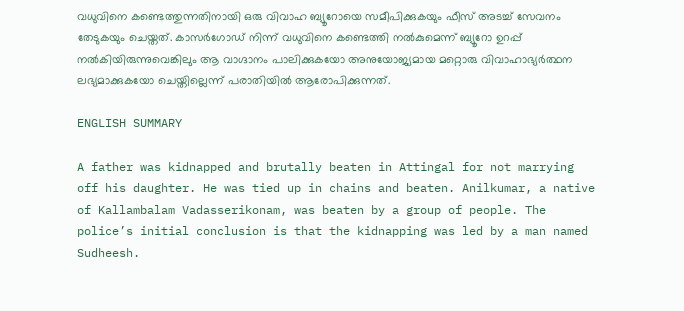വധുവിനെ കണ്ടെത്തുന്നതിനായി ഒരു വിവാഹ ബ്യൂറോയെ സമീപിക്കുകയും ഫീസ് അടച്ച് സേവനം തേടുകയും ചെയ്തത്. കാസർഗോഡ് നിന്ന് വധുവിനെ കണ്ടെത്തി നൽകുമെന്ന് ബ്യൂറോ ഉറപ്പ് നൽകിയിരുന്നുവെങ്കിലും ആ വാഗ്ദാനം പാലിക്കുകയോ അനുയോജ്യമായ മറ്റൊരു വിവാഹാഭ്യർത്ഥന ലഭ്യമാക്കുകയോ ചെയ്തില്ലെന്ന് പരാതിയിൽ ആരോപിക്കുന്നത്.

ENGLISH SUMMARY

A father was kidnapped and brutally beaten in Attingal for not marrying off his daughter. He was tied up in chains and beaten. Anilkumar, a native of Kallambalam Vadasserikonam, was beaten by a group of people. The police’s initial conclusion is that the kidnapping was led by a man named Sudheesh.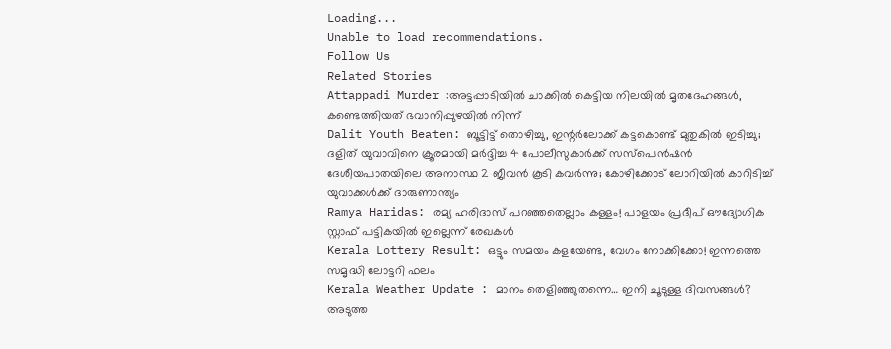Loading...
Unable to load recommendations.
Follow Us
Related Stories
Attappadi Murder :അട്ടപ്പാടിയിൽ ചാക്കിൽ കെട്ടിയ നിലയിൽ മൃതദേഹങ്ങൾ, കണ്ടെത്തിയത് ഭവാനിപ്പുഴയിൽ നിന്ന്
Dalit Youth Beaten: ബൂട്ടിട്ട് തൊഴിച്ചു, ഇന്റർലോക്ക് കട്ടകൊണ്ട് മുതുകിൽ ഇടിച്ചു; ദളിത് യുവാവിനെ ക്രൂരമായി മർദ്ദിച്ച 4 പോലീസുകാർക്ക് സസ്പെൻഷൻ
ദേശീയപാതയിലെ അനാസ്ഥ 2 ജീവൻ കൂടി കവർന്നു; കോഴിക്കോട് ലോറിയിൽ കാറിടിച്ച് യുവാക്കൾക്ക്‌ ദാരുണാന്ത്യം
Ramya Haridas: രമ്യ ഹരിദാസ് പറഞ്ഞതെല്ലാം കള്ളം! പാളയം പ്രദീപ് ഔദ്യോഗിക സ്റ്റാഫ് പട്ടികയിൽ ഇല്ലെന്ന് രേഖകൾ
Kerala Lottery Result: ഒട്ടും സമയം കളയേണ്ട, വേഗം നോക്കിക്കോ! ഇന്നത്തെ സമൃദ്ധി ലോട്ടറി ഫലം
Kerala Weather Update : മാനം തെളിഞ്ഞുതന്നെ… ഇനി ചൂടുള്ള ദിവസങ്ങൾ? അടുത്ത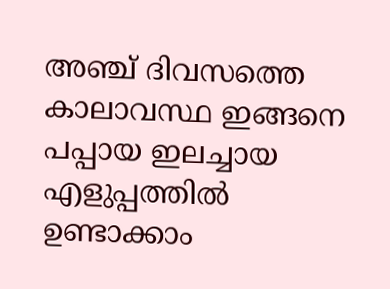അഞ്ച് ദിവസത്തെ കാലാവസ്ഥ ഇങ്ങനെ
പപ്പായ ഇലച്ചായ എളുപ്പത്തിൽ ഉണ്ടാക്കാം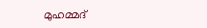മുഹമ്മദ്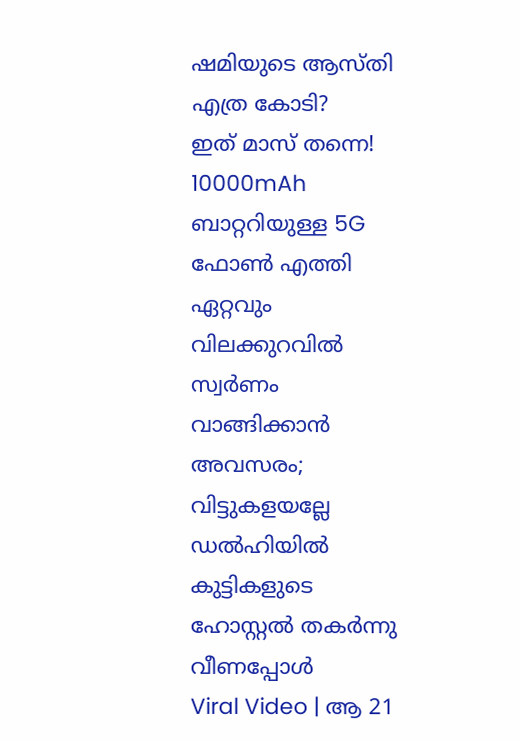ഷമിയുടെ ആസ്തി എത്ര കോടി?
ഇത് മാസ് തന്നെ! 10000mAh ബാറ്ററിയുള്ള 5G ഫോൺ എത്തി
ഏറ്റവും വിലക്കുറവില്‍ സ്വര്‍ണം വാങ്ങിക്കാന്‍ അവസരം; വിട്ടുകളയല്ലേ
ഡൽഹിയിൽ കുട്ടികളുടെ ഹോസ്റ്റൽ തകർന്നു വീണപ്പോൾ
Viral Video | ആ 21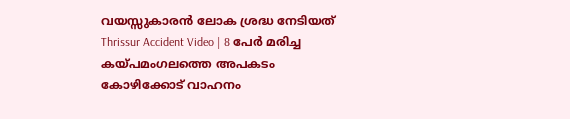വയസ്സുകാരൻ ലോക ശ്രദ്ധ നേടിയത്
Thrissur Accident Video | 8 പേർ മരിച്ച കയ്പമംഗലത്തെ അപകടം
കോഴിക്കോട് വാഹനം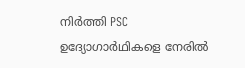നിർത്തി PSC ഉദ്യോഗാർഥികളെ നേരിൽ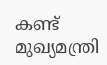കണ്ട് മുഖ്യമന്ത്രി